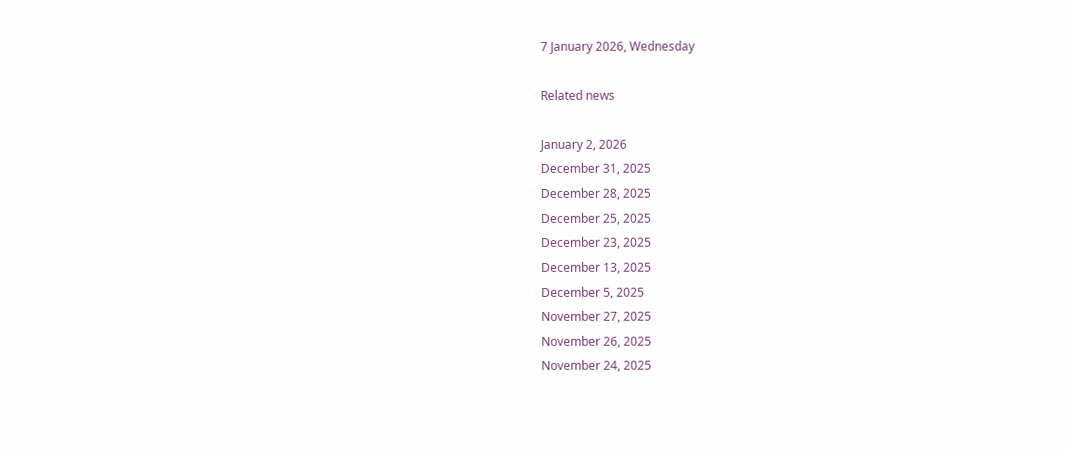7 January 2026, Wednesday

Related news

January 2, 2026
December 31, 2025
December 28, 2025
December 25, 2025
December 23, 2025
December 13, 2025
December 5, 2025
November 27, 2025
November 26, 2025
November 24, 2025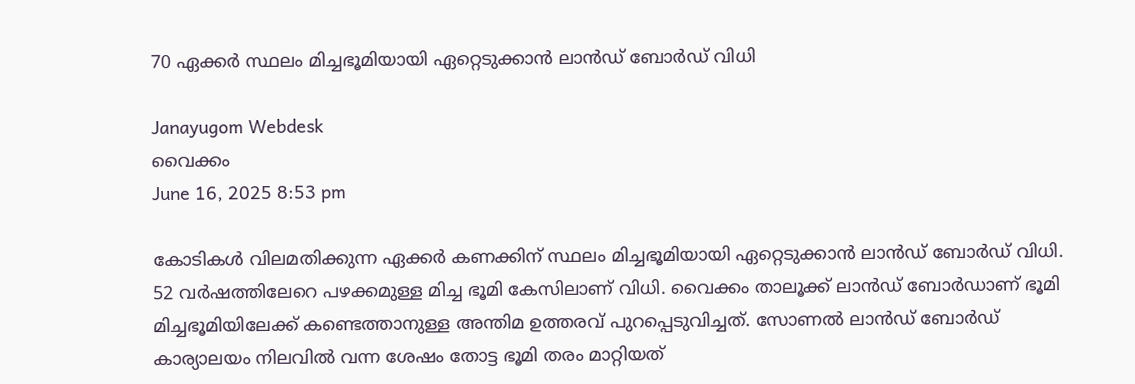70 ഏക്കര്‍ സ്ഥലം മിച്ചഭൂമിയായി ഏറ്റെടുക്കാന്‍ ലാന്‍ഡ് ബോര്‍ഡ് വിധി

Janayugom Webdesk
വൈക്കം
June 16, 2025 8:53 pm

കോടികള്‍ വിലമതിക്കുന്ന ഏക്കര്‍ കണക്കിന് സ്ഥലം മിച്ചഭൂമിയായി ഏറ്റെടുക്കാന്‍ ലാന്‍ഡ് ബോര്‍ഡ് വിധി. 52 വർഷത്തിലേറെ പഴക്കമുള്ള മിച്ച ഭൂമി കേസിലാണ് വിധി. വൈക്കം താലൂക്ക് ലാൻഡ്‌ ബോർഡാണ് ഭൂമി മിച്ചഭൂമിയിലേക്ക് കണ്ടെത്താനുള്ള അന്തിമ ഉത്തരവ് പുറപ്പെടുവിച്ചത്. സോണൽ ലാൻഡ്‌ ബോർഡ്‌ കാര്യാലയം നിലവിൽ വന്ന ശേഷം തോട്ട ഭൂമി തരം മാറ്റിയത്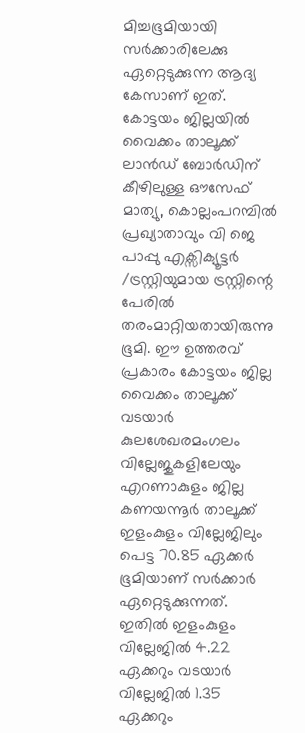മിച്ചഭൂമിയായി സർക്കാരിലേക്കു ഏറ്റെടുക്കുന്ന ആദ്യ കേസാണ് ഇത്.
കോട്ടയം ജില്ലയിൽ വൈക്കം താലൂക്ക്‌ ലാൻഡ് ബോർഡിന് കീഴിലുള്ള ഔസേഫ് മാത്യു, കൊല്ലംപറമ്പിൽ പ്രഖ്യാതാവും വി ജെ പാപ്പു എക്സിക്യൂട്ടർ /ട്രസ്റ്റിയുമായ ട്രസ്റ്റിന്റെ പേരില്‍ തരംമാറ്റിയതായിരുന്നു ഭൂമി. ഈ ഉത്തരവ് പ്രകാരം കോട്ടയം ജില്ല വൈക്കം താലൂക്ക് വടയാർ കുലശേഖരമംഗലം വില്ലേജുകളിലേയും എറണാകുളം ജില്ല കണയന്നൂർ താലൂക്ക് ഇളംകുളം വില്ലേജിലും പെട്ട 70.85 ഏക്കർ ഭൂമിയാണ് സര്‍ക്കാര്‍ ഏറ്റെടുക്കുന്നത്. ഇതിൽ ഇളംകുളം വില്ലേജിൽ 4.22 ഏക്കറും വടയാർ വില്ലേജിൽ 1.35 ഏക്കറും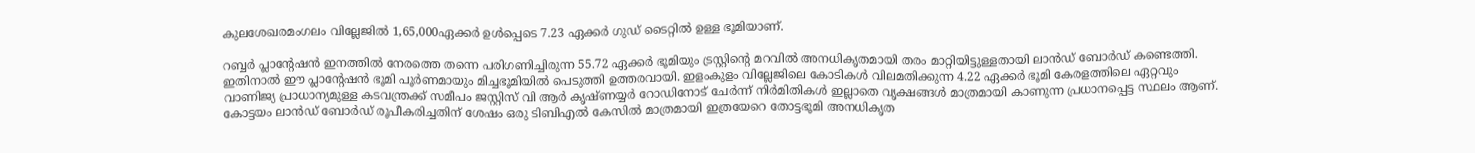കുലശേഖരമംഗലം വില്ലേജിൽ 1,65,000ഏക്കർ ഉൾപ്പെടെ 7.23 ഏക്കർ ഗുഡ് ടൈറ്റിൽ ഉള്ള ഭൂമിയാണ്.

റബ്ബർ പ്ലാന്റേഷൻ ഇനത്തിൽ നേരത്തെ തന്നെ പരിഗണിച്ചിരുന്ന 55.72 ഏക്കർ ഭൂമിയും ട്രസ്റ്റിന്റെ മറവിൽ അനധികൃതമായി തരം മാറ്റിയിട്ടുള്ളതായി ലാൻഡ്‌ ബോർഡ്‌ കണ്ടെത്തി. ഇതിനാൽ ഈ പ്ലാന്റേഷൻ ഭൂമി പൂർണമായും മിച്ചഭൂമിയിൽ പെടുത്തി ഉത്തരവായി. ഇളംകുളം വില്ലേജിലെ കോടികൾ വിലമതിക്കുന്ന 4.22 ഏക്കർ ഭൂമി കേരളത്തിലെ ഏറ്റവും വാണിജ്യ പ്രാധാന്യമുള്ള കടവന്ത്രക്ക് സമീപം ജസ്റ്റിസ് വി ആർ കൃഷ്ണയ്യർ റോഡിനോട് ചേർന്ന് നിർമിതികൾ ഇല്ലാതെ വൃക്ഷങ്ങൾ മാത്രമായി കാണുന്ന പ്രധാനപ്പെട്ട സ്ഥലം ആണ്. കോട്ടയം ലാന്‍ഡ് ബോര്‍ഡ് രൂപീകരിച്ചതിന് ശേഷം ഒരു ടിബിഎല്‍ കേസില്‍ മാത്രമായി ഇത്രയേറെ തോട്ടഭൂമി അനധികൃത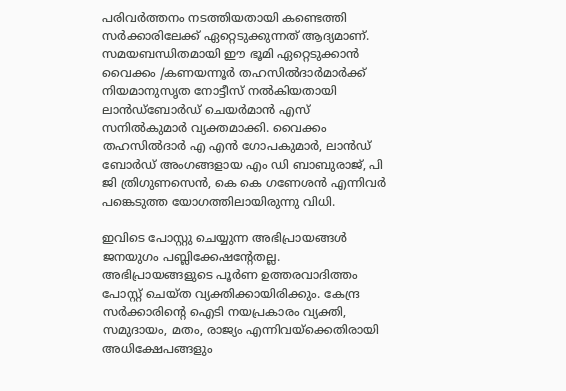പരിവര്‍ത്തനം നടത്തിയതായി കണ്ടെത്തി സര്‍ക്കാരിലേക്ക് ഏറ്റെടുക്കുന്നത് ആദ്യമാണ്. സമയബന്ധിതമായി ഈ ഭൂമി ഏറ്റെടുക്കാൻ വൈക്കം /കണയന്നൂർ തഹസിൽദാർമാർക്ക് നിയമാനുസൃത നോട്ടീസ് നൽകിയതായി ലാന്‍ഡ്ബോര്‍ഡ് ചെയര്‍മാന്‍ എസ് സനില്‍കുമാര്‍ വ്യക്തമാക്കി. വൈക്കം തഹസില്‍ദാര്‍ എ എന്‍ ഗോപകുമാര്‍, ലാന്‍ഡ് ബോര്‍ഡ് അംഗങ്ങളായ എം ഡി ബാബുരാജ്, പി ജി ത്രിഗുണസെന്‍, കെ കെ ഗണേശന്‍ എന്നിവര്‍ പങ്കെടുത്ത യോഗത്തിലായിരുന്നു വിധി.

ഇവിടെ പോസ്റ്റു ചെയ്യുന്ന അഭിപ്രായങ്ങള്‍ ജനയുഗം പബ്ലിക്കേഷന്റേതല്ല. അഭിപ്രായങ്ങളുടെ പൂര്‍ണ ഉത്തരവാദിത്തം പോസ്റ്റ് ചെയ്ത വ്യക്തിക്കായിരിക്കും. കേന്ദ്ര സര്‍ക്കാരിന്റെ ഐടി നയപ്രകാരം വ്യക്തി, സമുദായം, മതം, രാജ്യം എന്നിവയ്‌ക്കെതിരായി അധിക്ഷേപങ്ങളും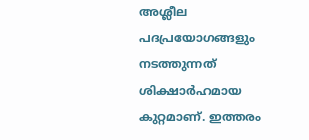അശ്ലീല പദപ്രയോഗങ്ങളും നടത്തുന്നത് ശിക്ഷാര്‍ഹമായ കുറ്റമാണ്. ഇത്തരം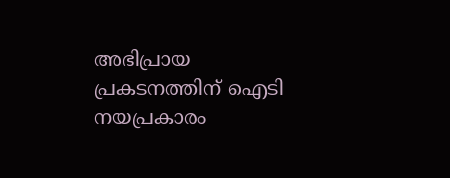അഭിപ്രായ പ്രകടനത്തിന് ഐടി നയപ്രകാരം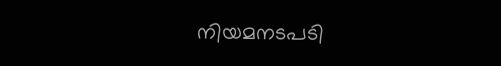നിയമനടപടി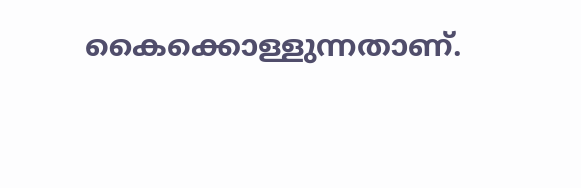കൈക്കൊള്ളുന്നതാണ്.